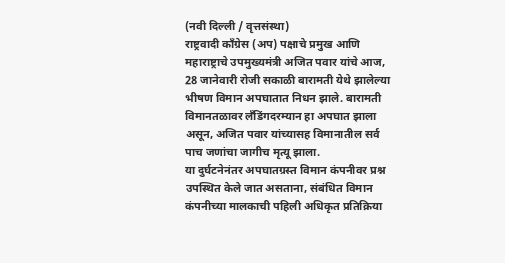(नवी दिल्ली / वृत्तसंस्था)
राष्ट्रवादी काँग्रेस (अप) पक्षाचे प्रमुख आणि महाराष्ट्राचे उपमुख्यमंत्री अजित पवार यांचे आज, 28 जानेवारी रोजी सकाळी बारामती येथे झालेल्या भीषण विमान अपघातात निधन झाले. बारामती विमानतळावर लँडिंगदरम्यान हा अपघात झाला असून, अजित पवार यांच्यासह विमानातील सर्व पाच जणांचा जागीच मृत्यू झाला.
या दुर्घटनेनंतर अपघातग्रस्त विमान कंपनीवर प्रश्न उपस्थित केले जात असताना, संबंधित विमान कंपनीच्या मालकाची पहिली अधिकृत प्रतिक्रिया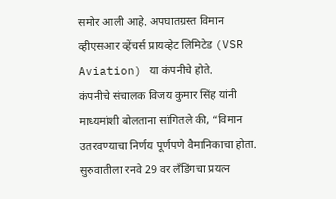समोर आली आहे. अपघातग्रस्त विमान व्हीएसआर व्हेंचर्स प्रायव्हेट लिमिटेड (VSR Aviation) या कंपनीचे होते.
कंपनीचे संचालक विजय कुमार सिंह यांनी माध्यमांशी बोलताना सांगितले की, “विमान उतरवण्याचा निर्णय पूर्णपणे वैमानिकाचा होता. सुरुवातीला रनवे 29 वर लँडिंगचा प्रयत्न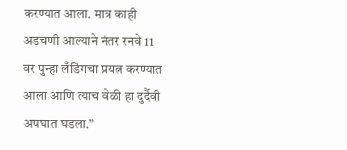करण्यात आला. मात्र काही अडचणी आल्याने नंतर रनवे 11 वर पुन्हा लँडिंगचा प्रयत्न करण्यात आला आणि त्याच वेळी हा दुर्दैवी अपघात घडला.”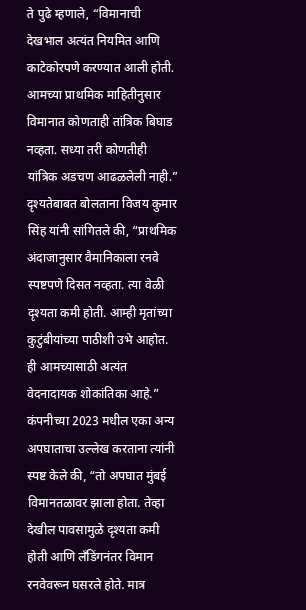ते पुढे म्हणाले, “विमानाची देखभाल अत्यंत नियमित आणि काटेकोरपणे करण्यात आली होती. आमच्या प्राथमिक माहितीनुसार विमानात कोणताही तांत्रिक बिघाड नव्हता. सध्या तरी कोणतीही यांत्रिक अडचण आढळलेली नाही.”
दृश्यतेबाबत बोलताना विजय कुमार सिंह यांनी सांगितले की, “प्राथमिक अंदाजानुसार वैमानिकाला रनवे स्पष्टपणे दिसत नव्हता. त्या वेळी दृश्यता कमी होती. आम्ही मृतांच्या कुटुंबीयांच्या पाठीशी उभे आहोत. ही आमच्यासाठी अत्यंत वेदनादायक शोकांतिका आहे.”
कंपनीच्या 2023 मधील एका अन्य अपघाताचा उल्लेख करताना त्यांनी स्पष्ट केले की, “तो अपघात मुंबई विमानतळावर झाला होता. तेव्हा देखील पावसामुळे दृश्यता कमी होती आणि लँडिंगनंतर विमान रनवेवरून घसरले होते. मात्र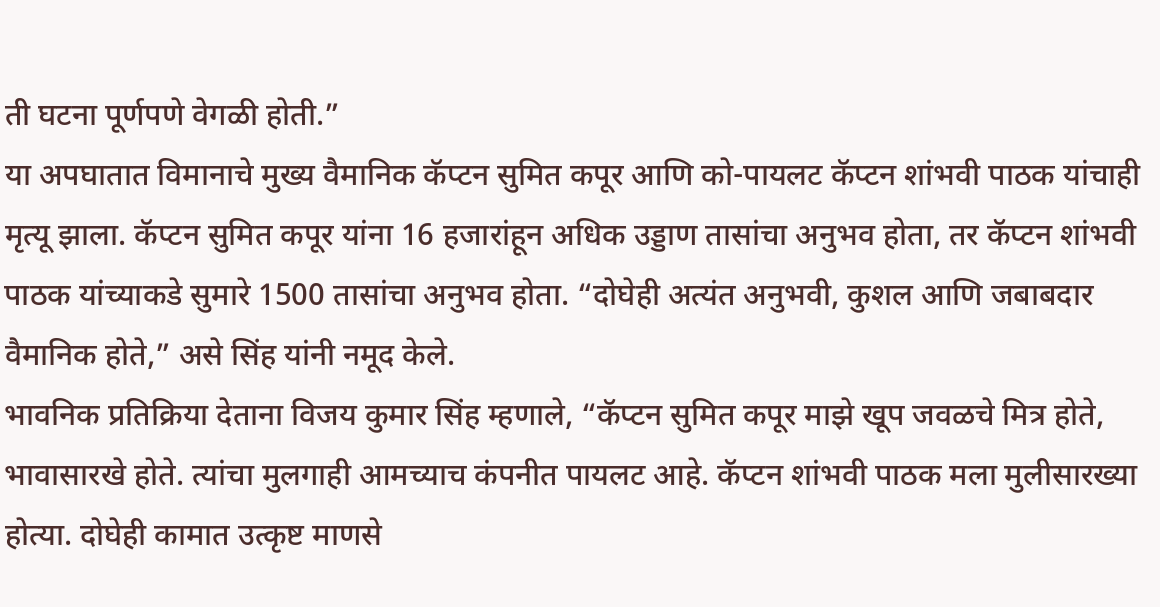ती घटना पूर्णपणे वेगळी होती.”
या अपघातात विमानाचे मुख्य वैमानिक कॅप्टन सुमित कपूर आणि को-पायलट कॅप्टन शांभवी पाठक यांचाही मृत्यू झाला. कॅप्टन सुमित कपूर यांना 16 हजारांहून अधिक उड्डाण तासांचा अनुभव होता, तर कॅप्टन शांभवी पाठक यांच्याकडे सुमारे 1500 तासांचा अनुभव होता. “दोघेही अत्यंत अनुभवी, कुशल आणि जबाबदार वैमानिक होते,” असे सिंह यांनी नमूद केले.
भावनिक प्रतिक्रिया देताना विजय कुमार सिंह म्हणाले, “कॅप्टन सुमित कपूर माझे खूप जवळचे मित्र होते, भावासारखे होते. त्यांचा मुलगाही आमच्याच कंपनीत पायलट आहे. कॅप्टन शांभवी पाठक मला मुलीसारख्या होत्या. दोघेही कामात उत्कृष्ट माणसे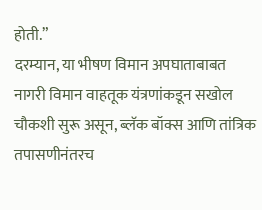होती.”
दरम्यान, या भीषण विमान अपघाताबाबत नागरी विमान वाहतूक यंत्रणांकडून सखोल चौकशी सुरू असून, ब्लॅक बॉक्स आणि तांत्रिक तपासणीनंतरच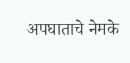अपघाताचे नेमके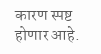कारण स्पष्ट होणार आहे.